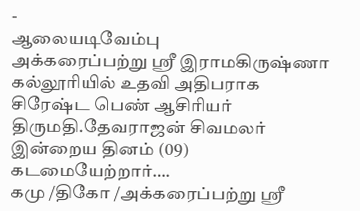-
ஆலையடிவேம்பு
அக்கரைப்பற்று ஸ்ரீ இராமகிருஷ்ணா கல்லூரியில் உதவி அதிபராக சிரேஷ்ட பெண் ஆசிரியர் திருமதி.தேவராஜன் சிவமலர் இன்றைய தினம் (09) கடமையேற்றார்….
கமு /திகோ /அக்கரைப்பற்று ஸ்ரீ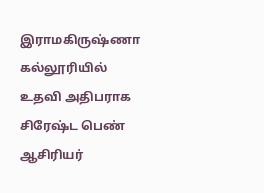இராமகிருஷ்ணா கல்லூரியில் உதவி அதிபராக சிரேஷ்ட பெண் ஆசிரியர்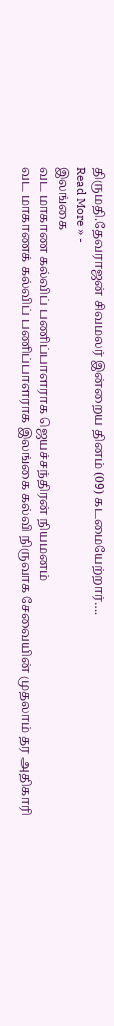திருமதி.தேவராஜன் சிவமலர் இன்றைய தினம் (09) கடமையேற்றார்….
Read More » -
இலங்கை
வட மாகாண கல்விப் பணிப்பாளராக ஜெயச்சந்திரன் நியமனம்
வட மாகாணக் கல்விப் பணிப்பாளராக இலங்கை கல்வி நிருவாக சேவையின் முதலாம் தர அதிகாரி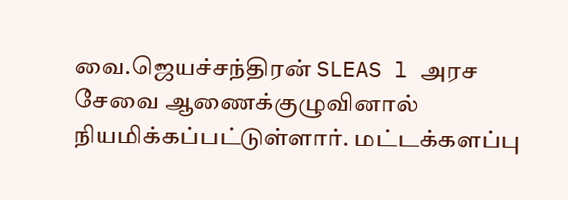வை.ஜெயச்சந்திரன் SLEAS l அரச சேவை ஆணைக்குழுவினால் நியமிக்கப்பட்டுள்ளார். மட்டக்களப்பு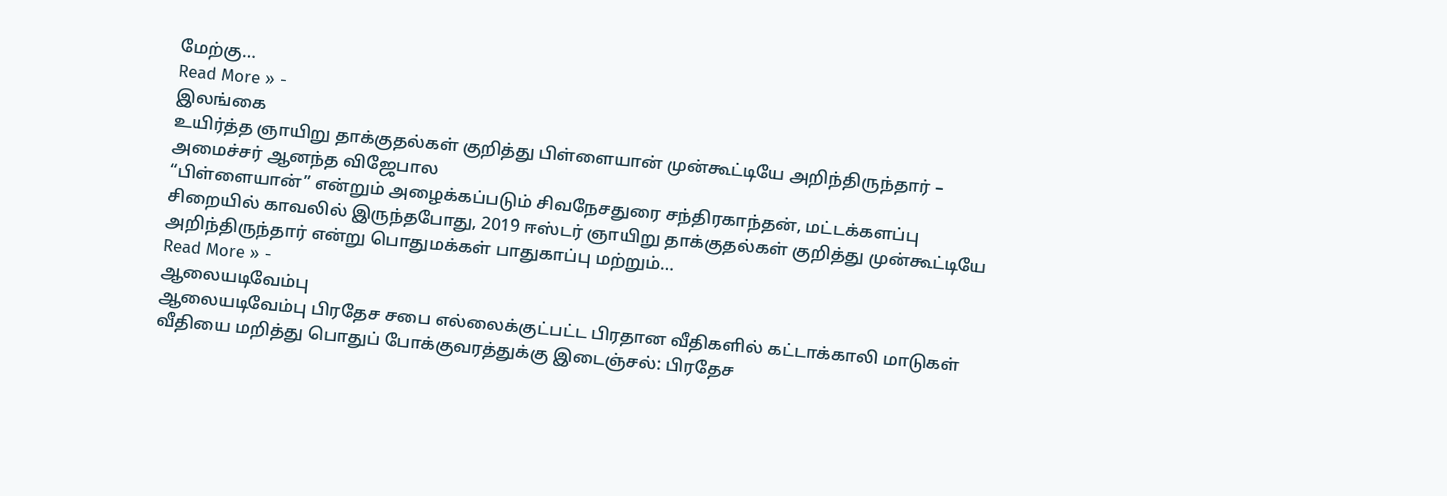மேற்கு…
Read More » -
இலங்கை
உயிர்த்த ஞாயிறு தாக்குதல்கள் குறித்து பிள்ளையான் முன்கூட்டியே அறிந்திருந்தார் – அமைச்சர் ஆனந்த விஜேபால
“பிள்ளையான்” என்றும் அழைக்கப்படும் சிவநேசதுரை சந்திரகாந்தன், மட்டக்களப்பு சிறையில் காவலில் இருந்தபோது, 2019 ஈஸ்டர் ஞாயிறு தாக்குதல்கள் குறித்து முன்கூட்டியே அறிந்திருந்தார் என்று பொதுமக்கள் பாதுகாப்பு மற்றும்…
Read More » -
ஆலையடிவேம்பு
ஆலையடிவேம்பு பிரதேச சபை எல்லைக்குட்பட்ட பிரதான வீதிகளில் கட்டாக்காலி மாடுகள் வீதியை மறித்து பொதுப் போக்குவரத்துக்கு இடைஞ்சல்: பிரதேச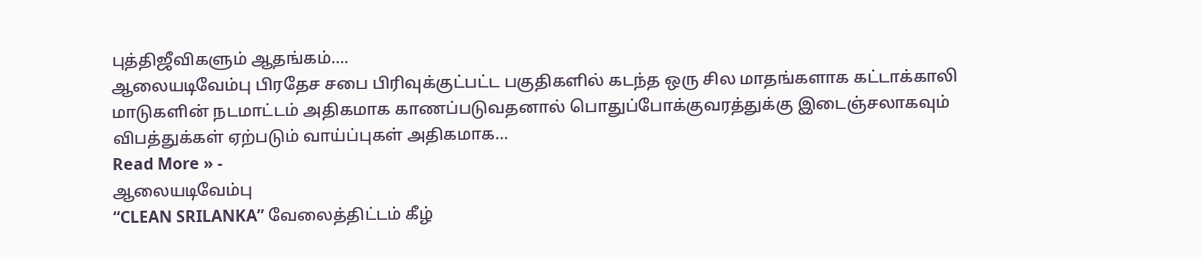புத்திஜீவிகளும் ஆதங்கம்….
ஆலையடிவேம்பு பிரதேச சபை பிரிவுக்குட்பட்ட பகுதிகளில் கடந்த ஒரு சில மாதங்களாக கட்டாக்காலி மாடுகளின் நடமாட்டம் அதிகமாக காணப்படுவதனால் பொதுப்போக்குவரத்துக்கு இடைஞ்சலாகவும் விபத்துக்கள் ஏற்படும் வாய்ப்புகள் அதிகமாக…
Read More » -
ஆலையடிவேம்பு
“CLEAN SRILANKA” வேலைத்திட்டம் கீழ்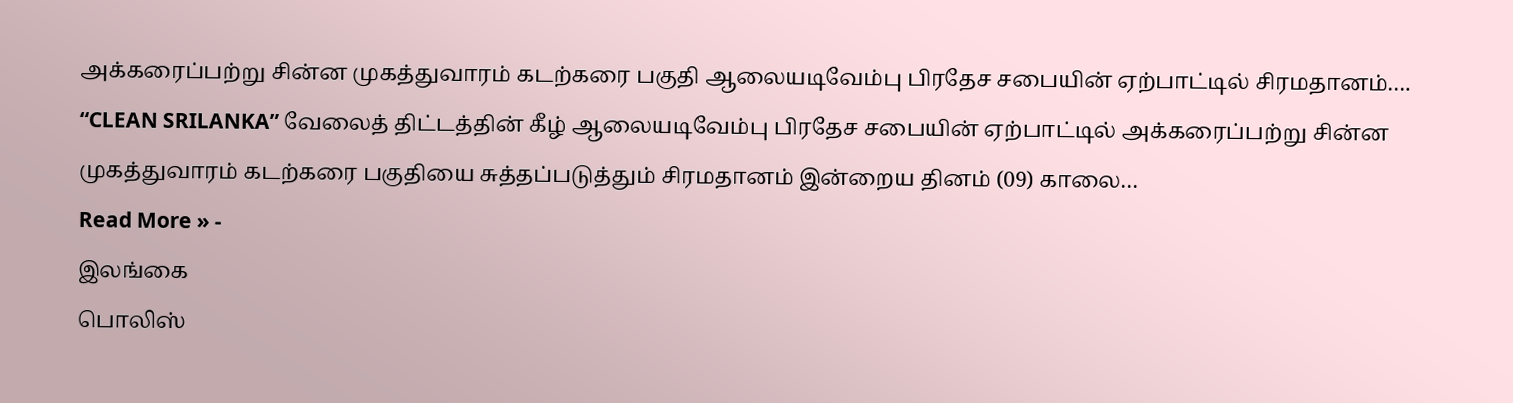அக்கரைப்பற்று சின்ன முகத்துவாரம் கடற்கரை பகுதி ஆலையடிவேம்பு பிரதேச சபையின் ஏற்பாட்டில் சிரமதானம்….
“CLEAN SRILANKA” வேலைத் திட்டத்தின் கீழ் ஆலையடிவேம்பு பிரதேச சபையின் ஏற்பாட்டில் அக்கரைப்பற்று சின்ன முகத்துவாரம் கடற்கரை பகுதியை சுத்தப்படுத்தும் சிரமதானம் இன்றைய தினம் (09) காலை…
Read More » -
இலங்கை
பொலிஸ்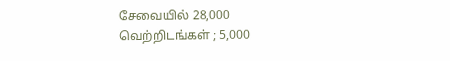சேவையில் 28,000 வெற்றிடங்கள் ; 5,000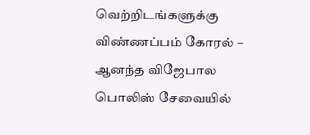வெற்றிடங்களுக்கு விண்ணப்பம் கோரல் – ஆனந்த விஜேபால
பொலிஸ் சேவையில்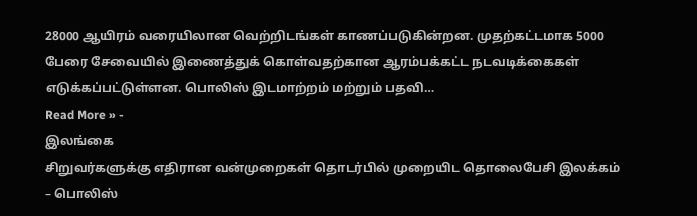28000 ஆயிரம் வரையிலான வெற்றிடங்கள் காணப்படுகின்றன. முதற்கட்டமாக 5000 பேரை சேவையில் இணைத்துக் கொள்வதற்கான ஆரம்பக்கட்ட நடவடிக்கைகள் எடுக்கப்பட்டுள்ளன. பொலிஸ் இடமாற்றம் மற்றும் பதவி…
Read More » -
இலங்கை
சிறுவர்களுக்கு எதிரான வன்முறைகள் தொடர்பில் முறையிட தொலைபேசி இலக்கம் – பொலிஸ்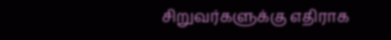சிறுவர்களுக்கு எதிராக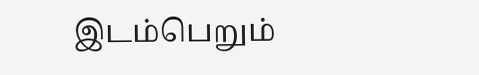இடம்பெறும்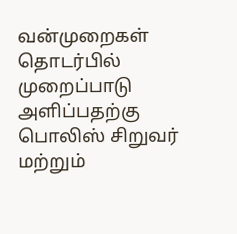வன்முறைகள் தொடர்பில் முறைப்பாடு அளிப்பதற்கு பொலிஸ் சிறுவர் மற்றும்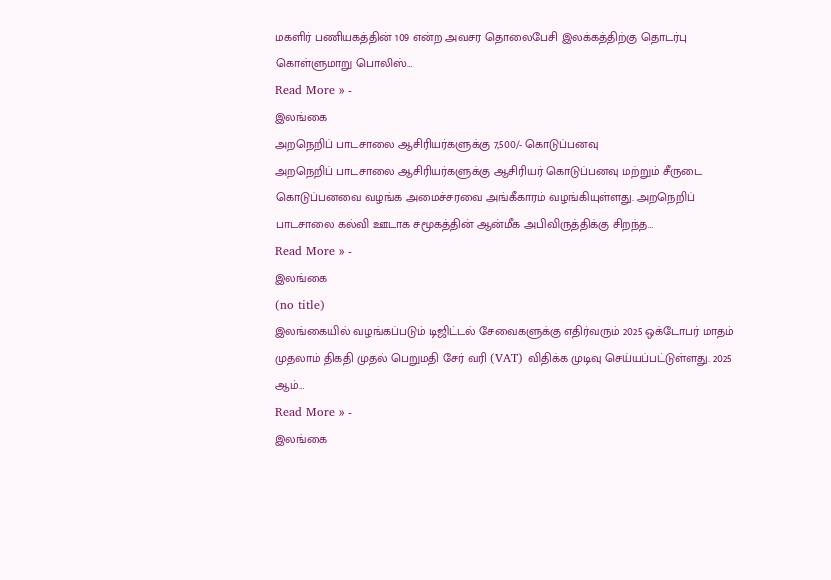மகளிர் பணியகத்தின் 109 என்ற அவசர தொலைபேசி இலக்கத்திற்கு தொடர்பு கொள்ளுமாறு பொலிஸ்…
Read More » -
இலங்கை
அறநெறிப் பாடசாலை ஆசிரியர்களுக்கு 7,500/- கொடுப்பனவு
அறநெறிப் பாடசாலை ஆசிரியர்களுக்கு ஆசிரியர் கொடுப்பனவு மற்றும் சீருடை கொடுப்பனவை வழங்க அமைச்சரவை அங்கீகாரம் வழங்கியுள்ளது. அறநெறிப் பாடசாலை கல்வி ஊடாக சமூகத்தின் ஆன்மீக அபிவிருத்திக்கு சிறந்த…
Read More » -
இலங்கை
(no title)
இலங்கையில் வழங்கப்படும் டிஜிட்டல் சேவைகளுக்கு எதிர்வரும் 2025 ஒக்டோபர் மாதம் முதலாம் திகதி முதல் பெறுமதி சேர் வரி (VAT) விதிக்க முடிவு செய்யப்பட்டுள்ளது. 2025 ஆம்…
Read More » -
இலங்கை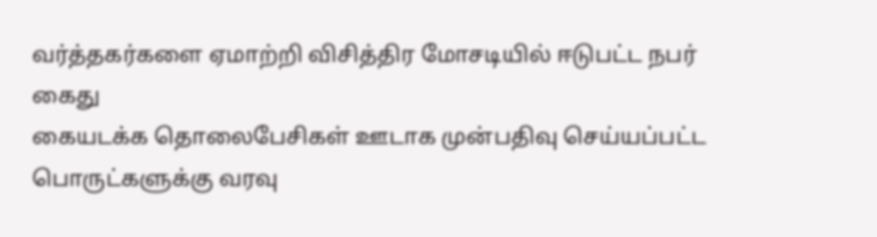வர்த்தகர்களை ஏமாற்றி விசித்திர மோசடியில் ஈடுபட்ட நபர் கைது
கையடக்க தொலைபேசிகள் ஊடாக முன்பதிவு செய்யப்பட்ட பொருட்களுக்கு வரவு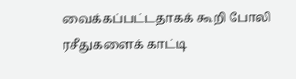வைக்கப்பட்டதாகக் கூறி போலி ரசீதுகளைக் காட்டி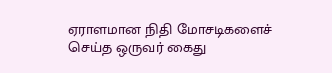ஏராளமான நிதி மோசடிகளைச் செய்த ஒருவர் கைது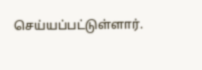செய்யப்பட்டுள்ளார்.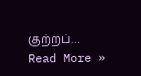குற்றப்…
Read More »